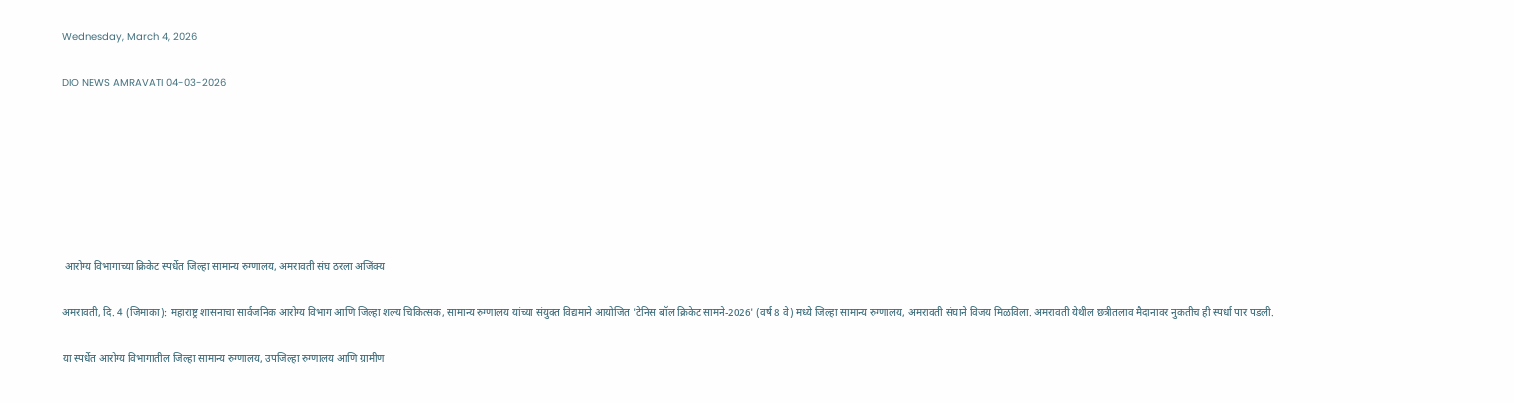Wednesday, March 4, 2026

DIO NEWS AMRAVATI 04-03-2026







 आरोग्य विभागाच्या क्रिकेट स्पर्धेत जिल्हा सामान्य रुग्णालय, अमरावती संघ ठरला अजिंक्य

अमरावती, दि. 4 (जिमाका): महाराष्ट्र शासनाचा सार्वजनिक आरोग्य विभाग आणि जिल्हा शल्य चिकित्सक, सामान्य रुग्णालय यांच्या संयुक्त विद्यमाने आयोजित 'टेनिस बॉल क्रिकेट सामने-2026' (वर्ष 8 वे) मध्ये जिल्हा सामान्य रुग्णालय, अमरावती संघाने विजय मिळविला. अमरावती येथील छत्रीतलाव मैदानावर नुकतीच ही स्पर्धा पार पडली.

या स्पर्धेत आरोग्य विभागातील जिल्हा सामान्य रुग्णालय, उपजिल्हा रुग्णालय आणि ग्रामीण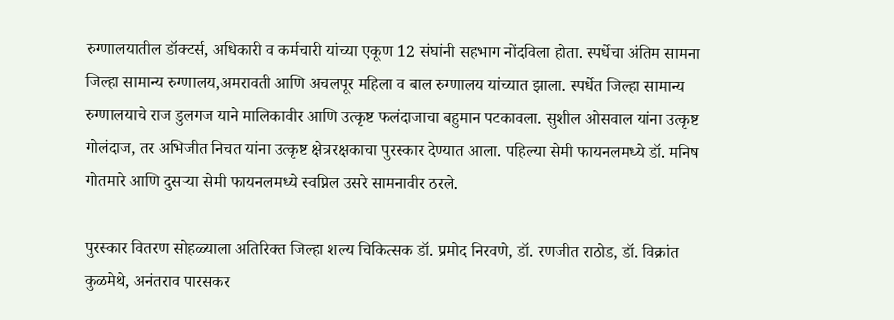रुग्णालयातील डॉक्टर्स, अधिकारी व कर्मचारी यांच्या एकूण 12 संघांनी सहभाग नोंदविला होता. स्पर्धेचा अंतिम सामना जिल्हा सामान्य रुग्णालय,अमरावती आणि अचलपूर महिला व बाल रुग्णालय यांच्यात झाला. स्पर्धेत जिल्हा सामान्य रुग्णालयाचे राज डुलगज याने मालिकावीर आणि उत्कृष्ट फलंदाजाचा बहुमान पटकावला. सुशील ओसवाल यांना उत्कृष्ट गोलंदाज, तर अभिजीत निचत यांना उत्कृष्ट क्षेत्ररक्षकाचा पुरस्कार देण्यात आला. पहिल्या सेमी फायनलमध्ये डॉ. मनिष गोतमारे आणि दुसऱ्या सेमी फायनलमध्ये स्वप्निल उसरे सामनावीर ठरले.

पुरस्कार वितरण सोहळ्याला अतिरिक्त जिल्हा शल्य चिकित्सक डॉ. प्रमोद निरवणे, डॉ. रणजीत राठोड, डॉ. विक्रांत कुळमेथे, अनंतराव पारसकर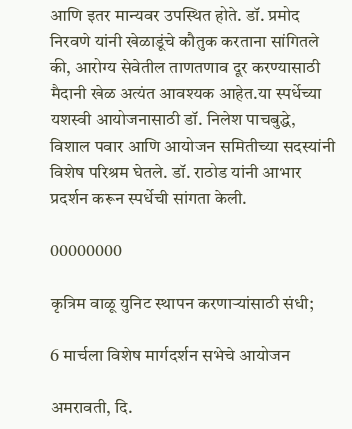आणि इतर मान्यवर उपस्थित होते. डॉ. प्रमोद निरवणे यांनी खेळाडूंचे कौतुक करताना सांगितले की, आरोग्य सेवेतील ताणतणाव दूर करण्यासाठी मैदानी खेळ अत्यंत आवश्यक आहेत.या स्पर्धेच्या यशस्वी आयोजनासाठी डॉ. निलेश पाचबुद्धे, विशाल पवार आणि आयोजन समितीच्या सदस्यांनी विशेष परिश्रम घेतले. डॉ. राठोड यांनी आभार प्रदर्शन करून स्पर्धेची सांगता केली.

00000000

कृत्रिम वाळू युनिट स्थापन करणाऱ्यांसाठी संधी;

6 मार्चला विशेष मार्गदर्शन सभेचे आयोजन

अमरावती, दि.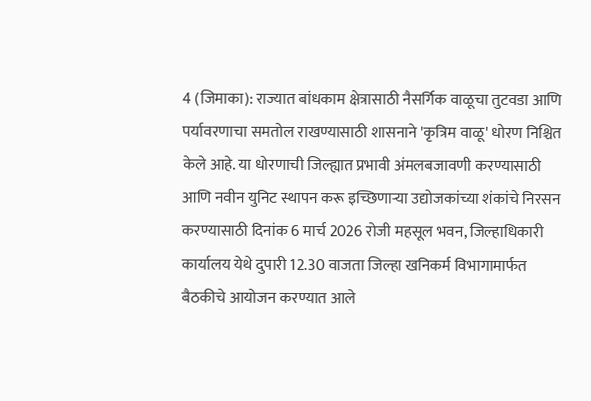4 (जिमाका): राज्यात बांधकाम क्षेत्रासाठी नैसर्गिक वाळूचा तुटवडा आणि पर्यावरणाचा समतोल राखण्यासाठी शासनाने 'कृत्रिम वाळू' धोरण निश्चित केले आहे. या धोरणाची जिल्ह्यात प्रभावी अंमलबजावणी करण्यासाठी आणि नवीन युनिट स्थापन करू इच्छिणाऱ्या उद्योजकांच्या शंकांचे निरसन करण्यासाठी दिनांक 6 मार्च 2026 रोजी महसूल भवन, जिल्हाधिकारी कार्यालय येथे दुपारी 12.30 वाजता जिल्हा खनिकर्म विभागामार्फत बैठकीचे आयोजन करण्यात आले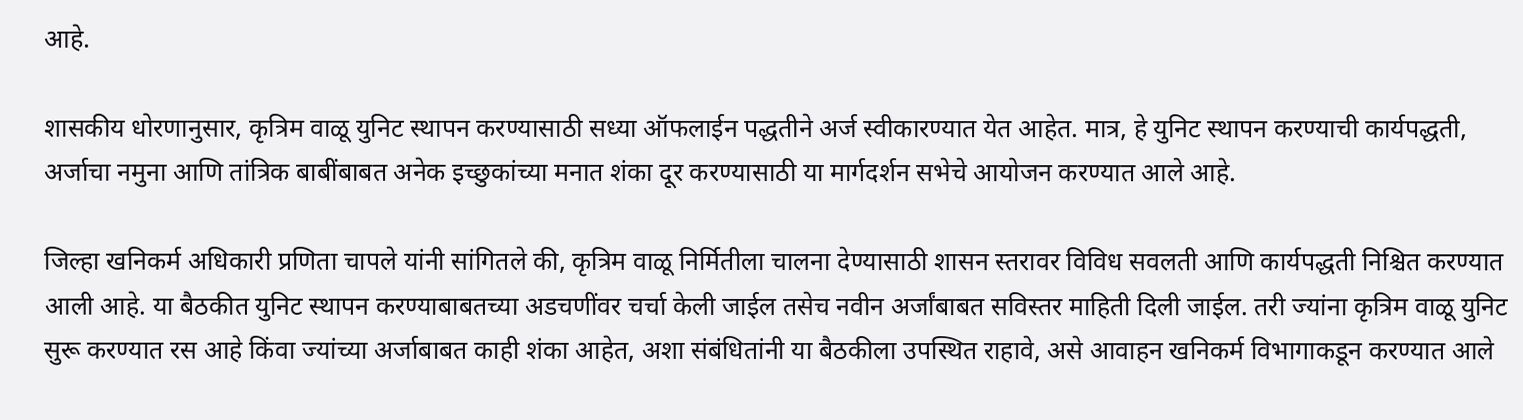आहे.

शासकीय धोरणानुसार, कृत्रिम वाळू युनिट स्थापन करण्यासाठी सध्या ऑफलाईन पद्धतीने अर्ज स्वीकारण्यात येत आहेत. मात्र, हे युनिट स्थापन करण्याची कार्यपद्धती, अर्जाचा नमुना आणि तांत्रिक बाबींबाबत अनेक इच्छुकांच्या मनात शंका दूर करण्यासाठी या मार्गदर्शन सभेचे आयोजन करण्यात आले आहे.

जिल्हा खनिकर्म अधिकारी प्रणिता चापले यांनी सांगितले की, कृत्रिम वाळू निर्मितीला चालना देण्यासाठी शासन स्तरावर विविध सवलती आणि कार्यपद्धती निश्चित करण्यात आली आहे. या बैठकीत युनिट स्थापन करण्याबाबतच्या अडचणींवर चर्चा केली जाईल तसेच नवीन अर्जांबाबत सविस्तर माहिती दिली जाईल. तरी ज्यांना कृत्रिम वाळू युनिट सुरू करण्यात रस आहे किंवा ज्यांच्या अर्जाबाबत काही शंका आहेत, अशा संबंधितांनी या बैठकीला उपस्थित राहावे, असे आवाहन खनिकर्म विभागाकडून करण्यात आले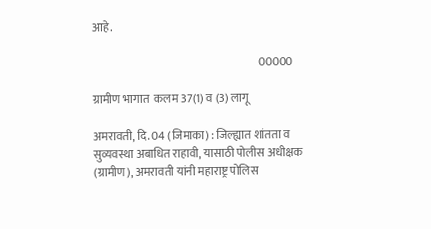आहे.

                                                                         00000

ग्रामीण भागात  कलम 37(1) व (3) लागू

अमरावती, दि. 04 (जिमाका) : जिल्ह्यात शांतता व सुव्यवस्था अबाधित राहावी, यासाठी पोलीस अधीक्षक (ग्रामीण), अमरावती यांनी महाराष्ट्र पोलिस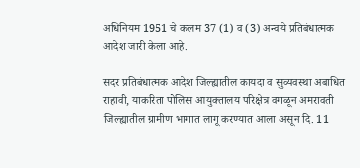अधिनियम 1951 चे कलम 37 (1) व (3) अन्वये प्रतिबंधात्मक आदेश जारी केला आहे.

सदर प्रतिबंधात्मक आदेश जिल्ह्यातील कायदा व सुव्यवस्था अबाधित राहावी, याकरिता पोलिस आयुक्तालय परिक्षेत्र वगळून अमरावती जिल्ह्यातील ग्रामीण भागात लागू करण्यात आला असून दि. 11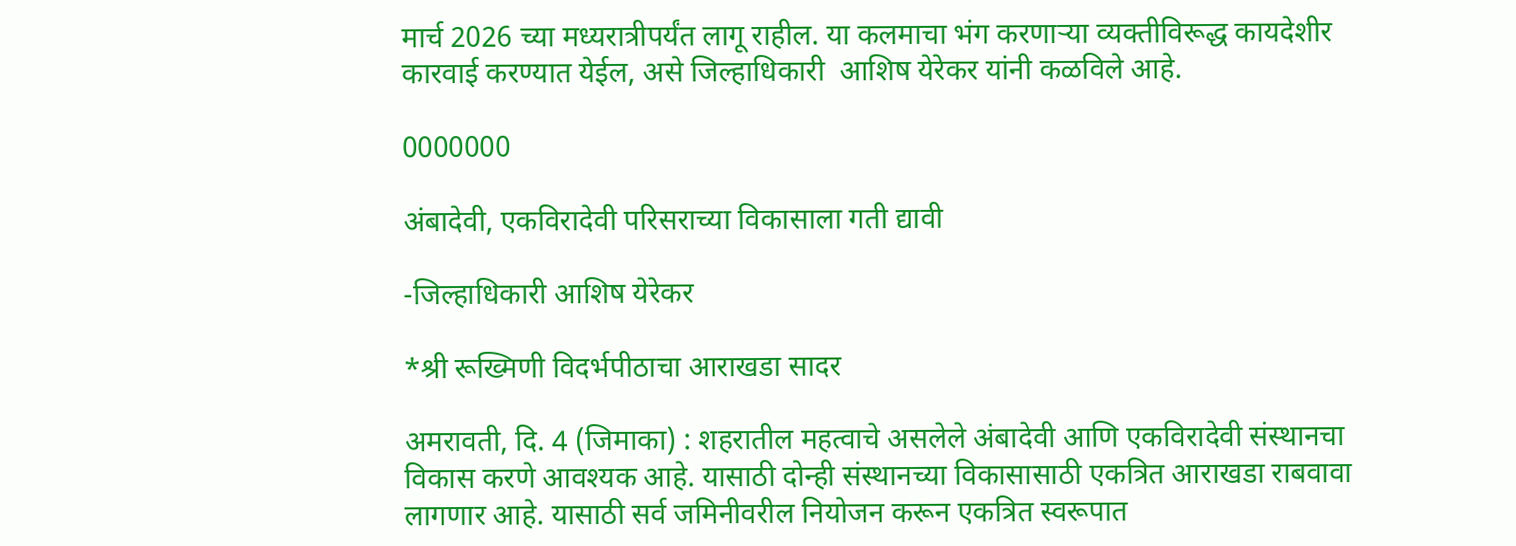मार्च 2026 च्या मध्यरात्रीपर्यंत लागू राहील. या कलमाचा भंग करणाऱ्या व्यक्तीविरूद्ध कायदेशीर कारवाई करण्यात येईल, असे जिल्हाधिकारी  आशिष येरेकर यांनी कळविले आहे.

0000000

अंबादेवी, एकविरादेवी परिसराच्या विकासाला गती द्यावी

-जिल्हाधिकारी आशिष येरेकर

*श्री रूख्मिणी विदर्भपीठाचा आराखडा सादर

अमरावती, दि. 4 (जिमाका) : शहरातील महत्वाचे असलेले अंबादेवी आणि एकविरादेवी संस्थानचा विकास करणे आवश्यक आहे. यासाठी दोन्ही संस्थानच्या विकासासाठी एकत्रित आराखडा राबवावा लागणार आहे. यासाठी सर्व जमिनीवरील नियोजन करून एकत्रित स्वरूपात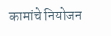कामांचे नियोजन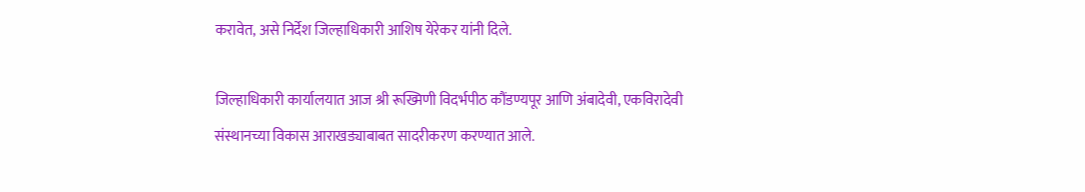करावेत, असे निर्देश जिल्हाधिकारी आशिष येरेकर यांनी दिले.

जिल्हाधिकारी कार्यालयात आज श्री रूख्मिणी विदर्भपीठ कौंडण्यपूर आणि अंबादेवी, एकविरादेवी संस्थानच्या विकास आराखड्याबाबत सादरीकरण करण्यात आले.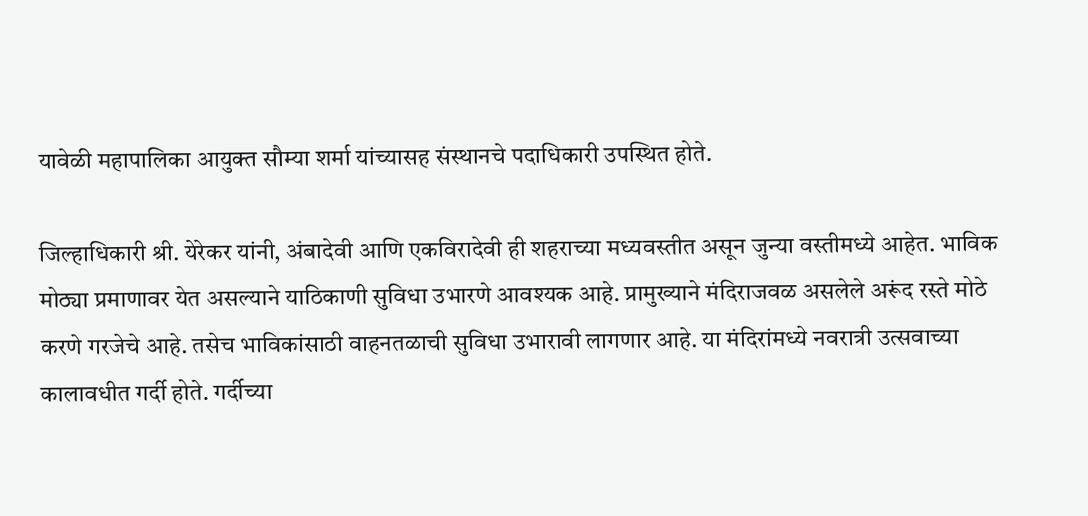यावेळी महापालिका आयुक्त सौम्या शर्मा यांच्यासह संस्थानचे पदाधिकारी उपस्थित होते.

जिल्हाधिकारी श्री. येरेकर यांनी, अंबादेवी आणि एकविरादेवी ही शहराच्या मध्यवस्तीत असून जुन्या वस्तीमध्ये आहेत. भाविक मोठ्या प्रमाणावर येत असल्याने याठिकाणी सुविधा उभारणे आवश्यक आहे. प्रामुख्याने मंदिराजवळ असलेले अरूंद रस्ते मोठे करणे गरजेचे आहे. तसेच भाविकांसाठी वाहनतळाची सुविधा उभारावी लागणार आहे. या मंदिरांमध्ये नवरात्री उत्सवाच्या कालावधीत गर्दी होते. गर्दीच्या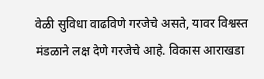वेळी सुविधा वाढविणे गरजेचे असते, यावर विश्वस्त मंडळाने लक्ष देणे गरजेचे आहे. विकास आराखडा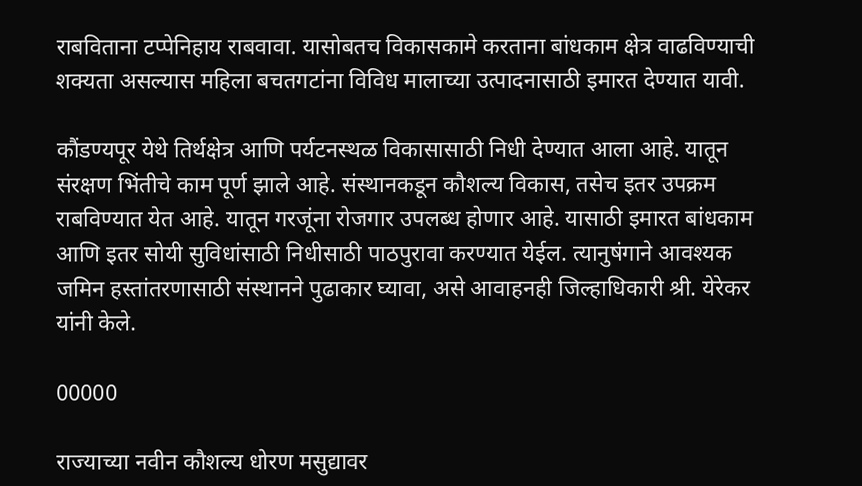राबविताना टप्पेनिहाय राबवावा. यासोबतच विकासकामे करताना बांधकाम क्षेत्र वाढविण्याची शक्यता असल्यास महिला बचतगटांना विविध मालाच्या उत्पादनासाठी इमारत देण्यात यावी.

कौंडण्यपूर येथे तिर्थक्षेत्र आणि पर्यटनस्थळ विकासासाठी निधी देण्यात आला आहे. यातून संरक्षण भिंतीचे काम पूर्ण झाले आहे. संस्थानकडून कौशल्य विकास, तसेच इतर उपक्रम राबविण्यात येत आहे. यातून गरजूंना रोजगार उपलब्ध होणार आहे. यासाठी इमारत बांधकाम आणि इतर सोयी सुविधांसाठी निधीसाठी पाठपुरावा करण्यात येईल. त्यानुषंगाने आवश्यक जमिन हस्तांतरणासाठी संस्थानने पुढाकार घ्यावा, असे आवाहनही जिल्हाधिकारी श्री. येरेकर यांनी केले.

00000

राज्याच्या नवीन कौशल्य धोरण मसुद्यावर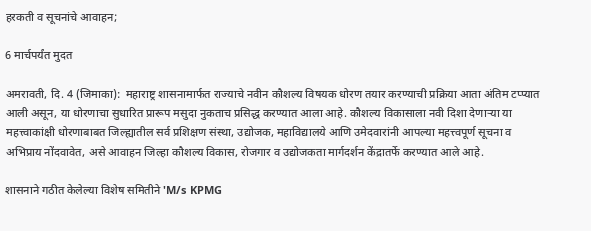हरकती व सूचनांचे आवाहन;

6 मार्चपर्यंत मुदत

अमरावती, दि. 4 (जिमाका):  महाराष्ट्र शासनामार्फत राज्याचे नवीन कौशल्य विषयक धोरण तयार करण्याची प्रक्रिया आता अंतिम टप्प्यात आली असून, या धोरणाचा सुधारित प्रारूप मसुदा नुकताच प्रसिद्ध करण्यात आला आहे. कौशल्य विकासाला नवी दिशा देणाऱ्या या महत्त्वाकांक्षी धोरणाबाबत जिल्ह्यातील सर्व प्रशिक्षण संस्था, उद्योजक, महाविद्यालये आणि उमेदवारांनी आपल्या महत्त्वपूर्ण सूचना व अभिप्राय नोंदवावेत, असे आवाहन जिल्हा कौशल्य विकास, रोजगार व उद्योजकता मार्गदर्शन केंद्रातर्फे करण्यात आले आहे.

शासनाने गठीत केलेल्या विशेष समितीने 'M/s KPMG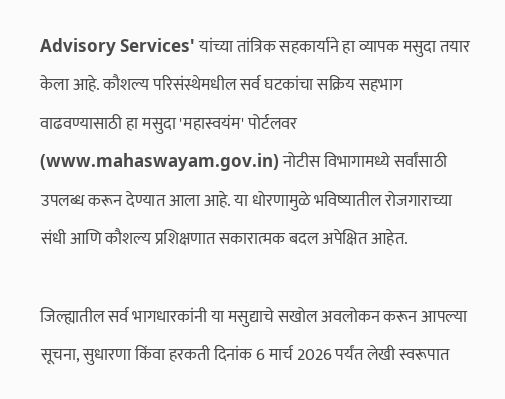Advisory Services' यांच्या तांत्रिक सहकार्याने हा व्यापक मसुदा तयार केला आहे. कौशल्य परिसंस्थेमधील सर्व घटकांचा सक्रिय सहभाग वाढवण्यासाठी हा मसुदा 'महास्वयंम' पोर्टलवर (www.mahaswayam.gov.in) नोटीस विभागामध्ये सर्वांसाठी उपलब्ध करून देण्यात आला आहे. या धोरणामुळे भविष्यातील रोजगाराच्या संधी आणि कौशल्य प्रशिक्षणात सकारात्मक बदल अपेक्षित आहेत.

जिल्ह्यातील सर्व भागधारकांनी या मसुद्याचे सखोल अवलोकन करून आपल्या सूचना, सुधारणा किंवा हरकती दिनांक 6 मार्च 2026 पर्यंत लेखी स्वरूपात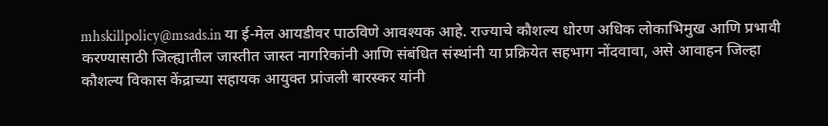mhskillpolicy@msads.in या ई-मेल आयडीवर पाठविणे आवश्यक आहे. राज्याचे कौशल्य धोरण अधिक लोकाभिमुख आणि प्रभावी करण्यासाठी जिल्ह्यातील जास्तीत जास्त नागरिकांनी आणि संबंधित संस्थांनी या प्रक्रियेत सहभाग नोंदवावा, असे आवाहन जिल्हा कौशल्य विकास केंद्राच्या सहायक आयुक्त प्रांजली बारस्कर यांनी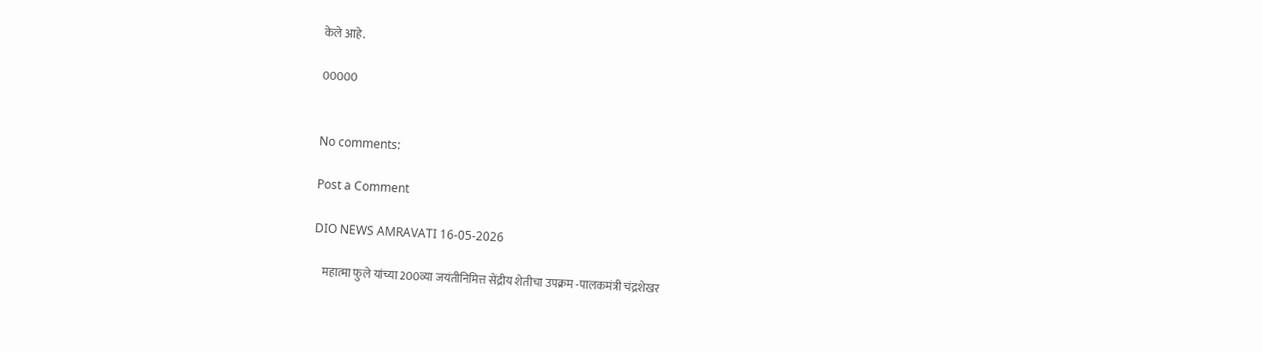केले आहे.

00000


No comments:

Post a Comment

DIO NEWS AMRAVATI 16-05-2026

    महात्मा फुले यांच्या 200व्या जयंतीनिमित्त सेंद्रीय शेतीचा उपक्रम -पालकमंत्री चंद्रशेखर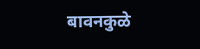बावनकुळे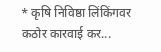* कृषि निविष्ठा लिंकिंगवर कठोर कारवाई कर...